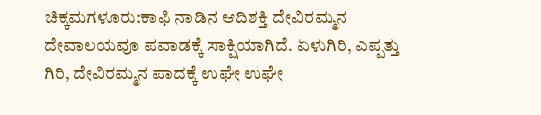ಚಿಕ್ಕಮಗಳೂರು:ಕಾಫಿ ನಾಡಿನ ಆದಿಶಕ್ತಿ ದೇವಿರಮ್ಮನ ದೇವಾಲಯವೂ ಪವಾಡಕ್ಕೆ ಸಾಕ್ಷಿಯಾಗಿದೆ. ಏಳುಗಿರಿ, ಎಪ್ಪತ್ತು ಗಿರಿ, ದೇವಿರಮ್ಮನ ಪಾದಕ್ಕೆ ಉಘೇ ಉಘೇ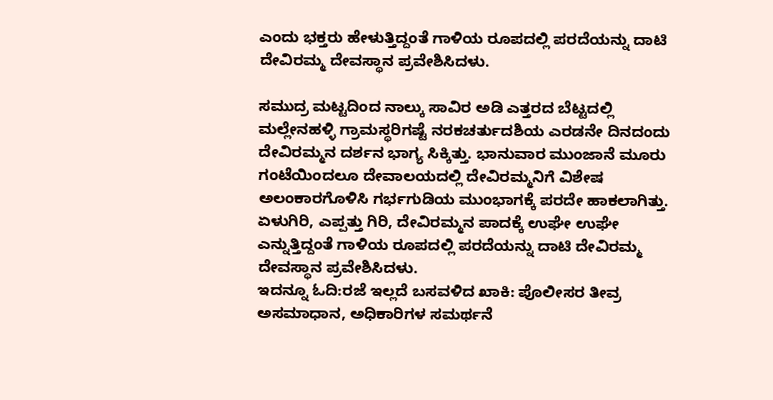ಎಂದು ಭಕ್ತರು ಹೇಳುತ್ತಿದ್ದಂತೆ ಗಾಳಿಯ ರೂಪದಲ್ಲಿ ಪರದೆಯನ್ನು ದಾಟಿ ದೇವಿರಮ್ಮ ದೇವಸ್ಥಾನ ಪ್ರವೇಶಿಸಿದಳು.

ಸಮುದ್ರ ಮಟ್ಟದಿಂದ ನಾಲ್ಕು ಸಾವಿರ ಅಡಿ ಎತ್ತರದ ಬೆಟ್ಟದಲ್ಲಿ ಮಲ್ಲೇನಹಳ್ಳಿ ಗ್ರಾಮಸ್ಥರಿಗಷ್ಟೆ ನರಕಚರ್ತುದಶಿಯ ಎರಡನೇ ದಿನದಂದು ದೇವಿರಮ್ಮನ ದರ್ಶನ ಭಾಗ್ಯ ಸಿಕ್ಕಿತ್ತು. ಭಾನುವಾರ ಮುಂಜಾನೆ ಮೂರು ಗಂಟೆಯಿಂದಲೂ ದೇವಾಲಯದಲ್ಲಿ ದೇವಿರಮ್ಮನಿಗೆ ವಿಶೇಷ ಅಲಂಕಾರಗೊಳಿಸಿ ಗರ್ಭಗುಡಿಯ ಮುಂಭಾಗಕ್ಕೆ ಪರದೇ ಹಾಕಲಾಗಿತ್ತು. ಏಳುಗಿರಿ, ಎಪ್ಪತ್ತು ಗಿರಿ, ದೇವಿರಮ್ಮನ ಪಾದಕ್ಕೆ ಉಘೇ ಉಘೇ ಎನ್ನುತ್ತಿದ್ದಂತೆ ಗಾಳಿಯ ರೂಪದಲ್ಲಿ ಪರದೆಯನ್ನು ದಾಟಿ ದೇವಿರಮ್ಮ ದೇವಸ್ಥಾನ ಪ್ರವೇಶಿಸಿದಳು.
ಇದನ್ನೂ ಓದಿ:ರಜೆ ಇಲ್ಲದೆ ಬಸವಳಿದ ಖಾಕಿ: ಪೊಲೀಸರ ತೀವ್ರ ಅಸಮಾಧಾನ, ಅಧಿಕಾರಿಗಳ ಸಮರ್ಥನೆ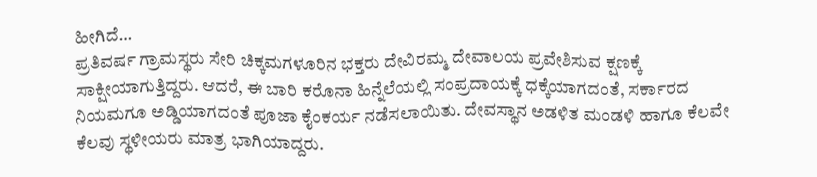ಹೀಗಿದೆ…
ಪ್ರತಿವರ್ಷ ಗ್ರಾಮಸ್ಥರು ಸೇರಿ ಚಿಕ್ಕಮಗಳೂರಿನ ಭಕ್ತರು ದೇವಿರಮ್ಮ ದೇವಾಲಯ ಪ್ರವೇಶಿಸುವ ಕ್ಷಣಕ್ಕೆ ಸಾಕ್ಷೀಯಾಗುತ್ತಿದ್ದರು. ಆದರೆ, ಈ ಬಾರಿ ಕರೊನಾ ಹಿನ್ನೆಲೆಯಲ್ಲಿ ಸಂಪ್ರದಾಯಕ್ಕೆ ಧಕ್ಕೆಯಾಗದಂತೆ, ಸರ್ಕಾರದ ನಿಯಮಗೂ ಅಡ್ಡಿಯಾಗದಂತೆ ಪೂಜಾ ಕೈಂಕರ್ಯ ನಡೆಸಲಾಯಿತು. ದೇವಸ್ಥಾನ ಅಡಳಿತ ಮಂಡಳಿ ಹಾಗೂ ಕೆಲವೇ ಕೆಲವು ಸ್ಥಳೀಯರು ಮಾತ್ರ ಭಾಗಿಯಾದ್ದರು.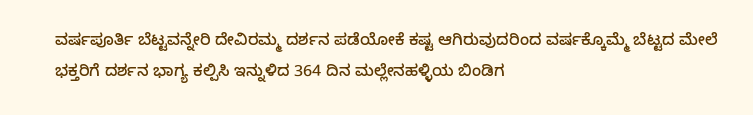ವರ್ಷಪೂರ್ತಿ ಬೆಟ್ಟವನ್ನೇರಿ ದೇವಿರಮ್ಮ ದರ್ಶನ ಪಡೆಯೋಕೆ ಕಷ್ಟ ಆಗಿರುವುದರಿಂದ ವರ್ಷಕ್ಕೊಮ್ಮೆ ಬೆಟ್ಟದ ಮೇಲೆ ಭಕ್ತರಿಗೆ ದರ್ಶನ ಭಾಗ್ಯ ಕಲ್ಪಿಸಿ ಇನ್ನುಳಿದ 364 ದಿನ ಮಲ್ಲೇನಹಳ್ಳಿಯ ಬಿಂಡಿಗ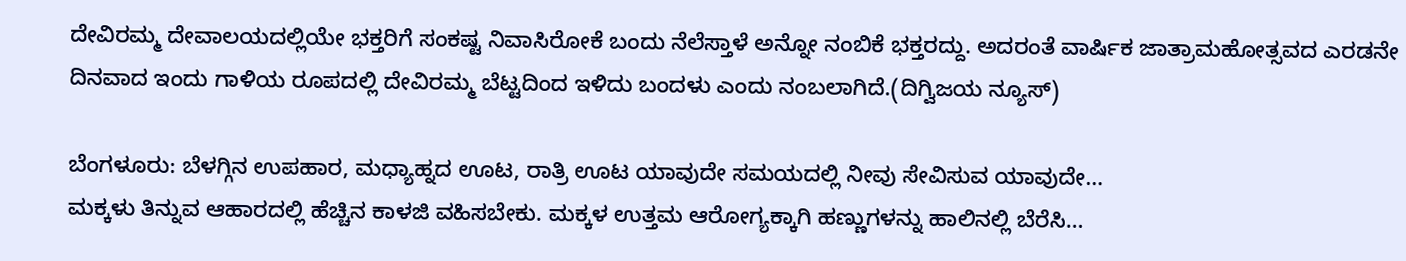ದೇವಿರಮ್ಮ ದೇವಾಲಯದಲ್ಲಿಯೇ ಭಕ್ತರಿಗೆ ಸಂಕಷ್ಟ ನಿವಾಸಿರೋಕೆ ಬಂದು ನೆಲೆಸ್ತಾಳೆ ಅನ್ನೋ ನಂಬಿಕೆ ಭಕ್ತರದ್ದು. ಅದರಂತೆ ವಾರ್ಷಿಕ ಜಾತ್ರಾಮಹೋತ್ಸವದ ಎರಡನೇ ದಿನವಾದ ಇಂದು ಗಾಳಿಯ ರೂಪದಲ್ಲಿ ದೇವಿರಮ್ಮ ಬೆಟ್ಟದಿಂದ ಇಳಿದು ಬಂದಳು ಎಂದು ನಂಬಲಾಗಿದೆ.(ದಿಗ್ವಿಜಯ ನ್ಯೂಸ್)

ಬೆಂಗಳೂರು: ಬೆಳಗ್ಗಿನ ಉಪಹಾರ, ಮಧ್ಯಾಹ್ನದ ಊಟ, ರಾತ್ರಿ ಊಟ ಯಾವುದೇ ಸಮಯದಲ್ಲಿ ನೀವು ಸೇವಿಸುವ ಯಾವುದೇ…
ಮಕ್ಕಳು ತಿನ್ನುವ ಆಹಾರದಲ್ಲಿ ಹೆಚ್ಚಿನ ಕಾಳಜಿ ವಹಿಸಬೇಕು. ಮಕ್ಕಳ ಉತ್ತಮ ಆರೋಗ್ಯಕ್ಕಾಗಿ ಹಣ್ಣುಗಳನ್ನು ಹಾಲಿನಲ್ಲಿ ಬೆರೆಸಿ…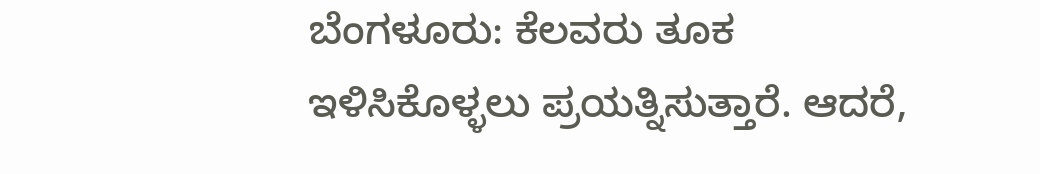ಬೆಂಗಳೂರು: ಕೆಲವರು ತೂಕ ಇಳಿಸಿಕೊಳ್ಳಲು ಪ್ರಯತ್ನಿಸುತ್ತಾರೆ. ಆದರೆ,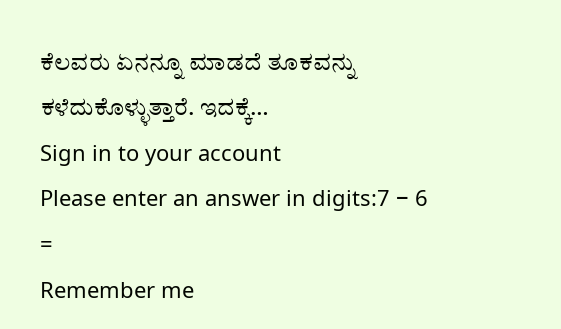ಕೆಲವರು ಏನನ್ನೂ ಮಾಡದೆ ತೂಕವನ್ನು ಕಳೆದುಕೊಳ್ಳುತ್ತಾರೆ. ಇದಕ್ಕೆ…
Sign in to your account
Please enter an answer in digits:7 − 6 =
Remember me